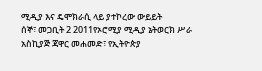ሚዲያ እና ዴሞክራሲ ላይ ያተኮረው ውይይት
ሰኞ፣ መጋቢት 2 2011የኦሮሚያ ሚዲያ ኔትወርክ ሥራ አስኪያጅ ጃዋር መሐመድ፣ የኢትዮጵያ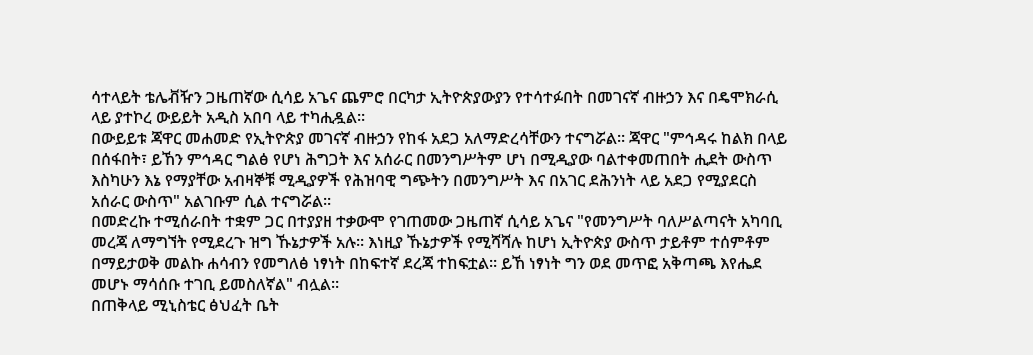ሳተላይት ቴሌቭዥን ጋዜጠኛው ሲሳይ አጌና ጨምሮ በርካታ ኢትዮጵያውያን የተሳተፉበት በመገናኛ ብዙኃን እና በዴሞክራሲ ላይ ያተኮረ ውይይት አዲስ አበባ ላይ ተካሒዷል።
በውይይቱ ጃዋር መሐመድ የኢትዮጵያ መገናኛ ብዙኃን የከፋ አደጋ አለማድረሳቸውን ተናግሯል። ጃዋር "ምኅዳሩ ከልክ በላይ በሰፋበት፣ ይኸን ምኅዳር ግልፅ የሆነ ሕግጋት እና አሰራር በመንግሥትም ሆነ በሚዲያው ባልተቀመጠበት ሒደት ውስጥ እስካሁን እኔ የማያቸው አብዛኞቹ ሚዲያዎች የሕዝባዊ ግጭትን በመንግሥት እና በአገር ደሕንነት ላይ አደጋ የሚያደርስ አሰራር ውስጥ" አልገቡም ሲል ተናግሯል።
በመድረኩ ተሚሰራበት ተቋም ጋር በተያያዘ ተቃውሞ የገጠመው ጋዜጠኛ ሲሳይ አጌና "የመንግሥት ባለሥልጣናት አካባቢ መረጃ ለማግኘት የሚደረጉ ዝግ ኹኔታዎች አሉ። እነዚያ ኹኔታዎች የሚሻሻሉ ከሆነ ኢትዮጵያ ውስጥ ታይቶም ተሰምቶም በማይታወቅ መልኩ ሐሳብን የመግለፅ ነፃነት በከፍተኛ ደረጃ ተከፍቷል። ይኸ ነፃነት ግን ወደ መጥፎ አቅጣጫ እየሔደ መሆኑ ማሳሰቡ ተገቢ ይመስለኛል" ብሏል።
በጠቅላይ ሚኒስቴር ፅህፈት ቤት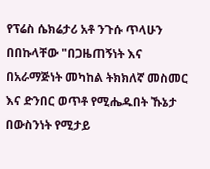የፕሬስ ሴክሬታሪ አቶ ንጉሱ ጥላሁን በበኩላቸው "በጋዜጠኝነት እና በአራማጅነት መካከል ትክክለኛ መስመር እና ድንበር ወጥቶ የሚሔዱበት ኹኔታ በውስንነት የሚታይ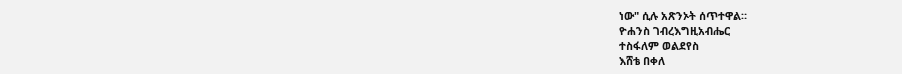ነው" ሲሉ አጽንኦት ሰጥተዋል።
ዮሐንስ ገብረእግዚአብሔር
ተስፋለም ወልደየስ
እሸቴ በቀለ